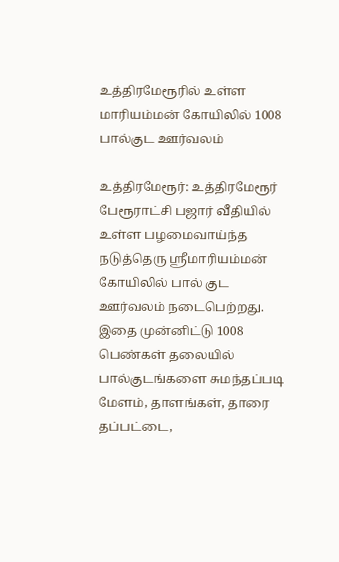உத்திரமேரூரில் உள்ள மாரியம்மன் கோயிலில் 1008 பால்குட ஊர்வலம்

உத்திரமேரூர்: உத்திரமேரூர் பேரூராட்சி பஜார் வீதியில் உள்ள பழமைவாய்ந்த நடுத்தெரு ஸ்ரீமாரியம்மன் கோயிலில் பால் குட ஊர்வலம் நடைபெற்றது. இதை முன்னிட்டு 1008 பெண்கள் தலையில் பால்குடங்களை சுமந்தப்படி மேளம், தாளங்கள், தாரை தப்பட்டை,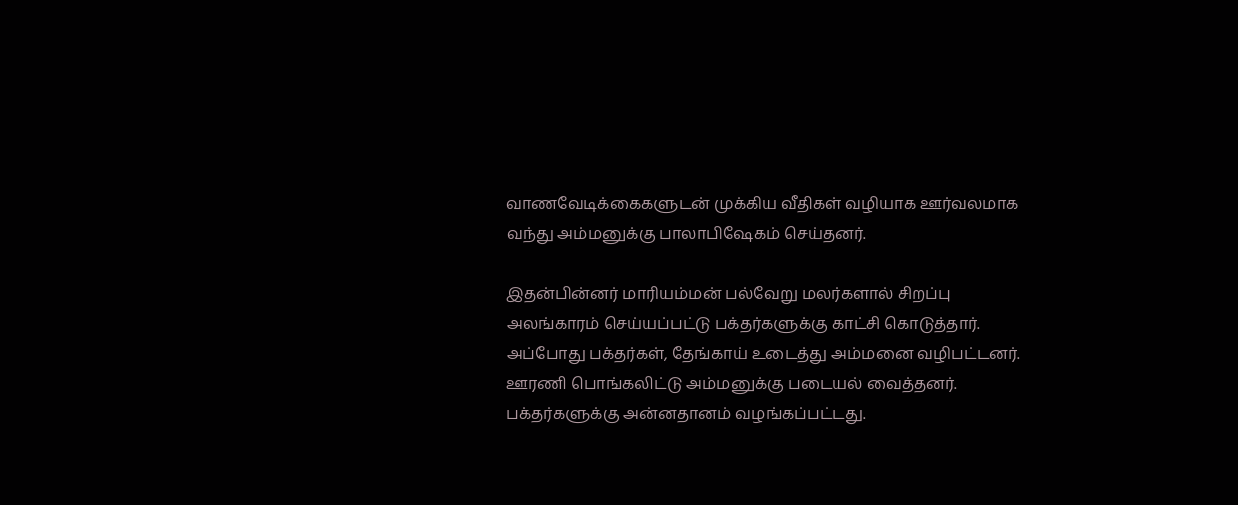வாணவேடிக்கைகளுடன் முக்கிய வீதிகள் வழியாக ஊர்வலமாக வந்து அம்மனுக்கு பாலாபிஷேகம் செய்தனர்.

இதன்பின்னர் மாரியம்மன் பல்வேறு மலர்களால் சிறப்பு அலங்காரம் செய்யப்பட்டு பக்தர்களுக்கு காட்சி கொடுத்தார். அப்போது பக்தர்கள், தேங்காய் உடைத்து அம்மனை வழிபட்டனர். ஊரணி பொங்கலிட்டு அம்மனுக்கு படையல் வைத்தனர். பக்தர்களுக்கு அன்னதானம் வழங்கப்பட்டது.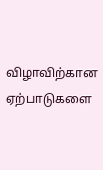விழாவிற்கான ஏற்பாடுகளை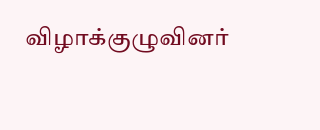விழாக்குழுவினர்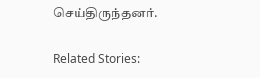செய்திருந்தனர்.

Related Stories: